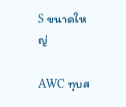S ขนาดใหญ่

AWC ทุบส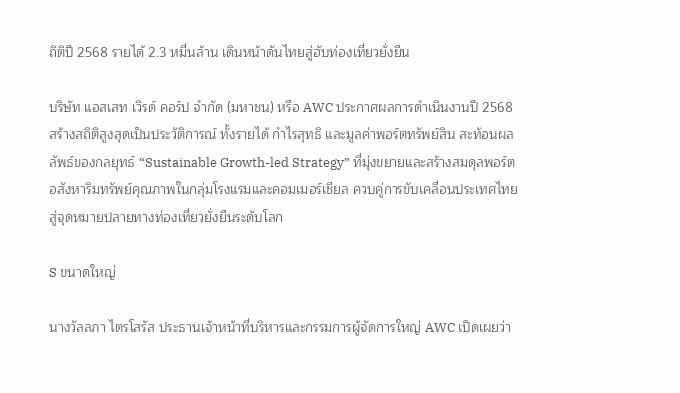ถิติปี 2568 รายได้ 2.3 หมื่นล้าน เดินหน้าดันไทยสู่ฮับท่องเที่ยวยั่งยืน

บริษัท แอสเสท เวิรด์ คอร์ป จำกัด (มหาชน) หรือ AWC ประกาศผลการดำเนินงานปี 2568 สร้างสถิติสูงสุดเป็นประวัติการณ์ ทั้งรายได้ กำไรสุทธิ และมูลค่าพอร์ตทรัพย์สิน สะท้อนผลลัพธ์ของกลยุทธ์ “Sustainable Growth-led Strategy” ที่มุ่งขยายและสร้างสมดุลพอร์ตอสังหาริมทรัพย์คุณภาพในกลุ่มโรงแรมและคอมเมอร์เชียล ควบคู่การขับเคลื่อนประเทศไทยสู่จุดหมายปลายทางท่องเที่ยวยั่งยืนระดับโลก

S ขนาดใหญ่

นางวัลลภา ไตรโสรัส ประธานเจ้าหน้าที่บริหารและกรรมการผู้จัดการใหญ่ AWC เปิดเผยว่า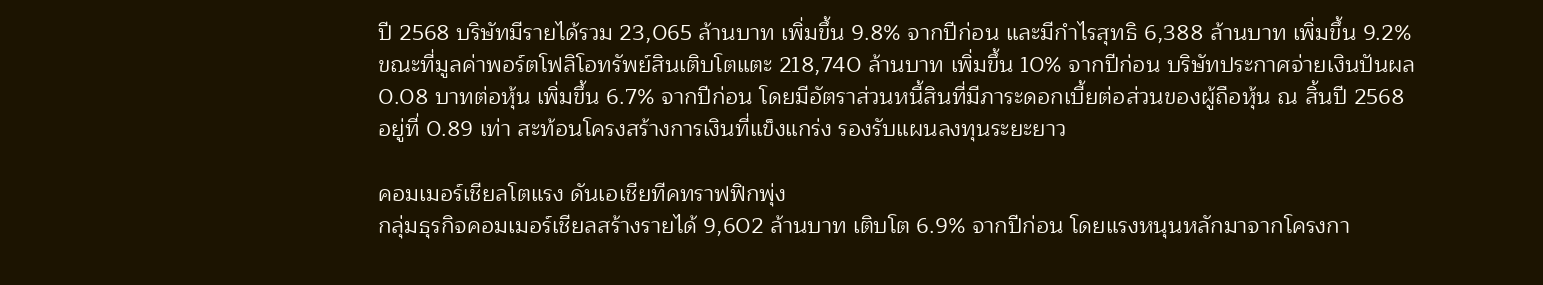ปี 2568 บริษัทมีรายได้รวม 23,065 ล้านบาท เพิ่มขึ้น 9.8% จากปีก่อน และมีกำไรสุทธิ 6,388 ล้านบาท เพิ่มขึ้น 9.2% ขณะที่มูลค่าพอร์ตโฟลิโอทรัพย์สินเติบโตแตะ 218,740 ล้านบาท เพิ่มขึ้น 10% จากปีก่อน บริษัทประกาศจ่ายเงินปันผล 0.08 บาทต่อหุ้น เพิ่มขึ้น 6.7% จากปีก่อน โดยมีอัตราส่วนหนี้สินที่มีภาระดอกเบี้ยต่อส่วนของผู้ถือหุ้น ณ สิ้นปี 2568 อยู่ที่ 0.89 เท่า สะท้อนโครงสร้างการเงินที่แข็งแกร่ง รองรับแผนลงทุนระยะยาว

คอมเมอร์เชียลโตแรง ดันเอเชียทีคทราฟฟิกพุ่ง
กลุ่มธุรกิจคอมเมอร์เชียลสร้างรายได้ 9,602 ล้านบาท เติบโต 6.9% จากปีก่อน โดยแรงหนุนหลักมาจากโครงกา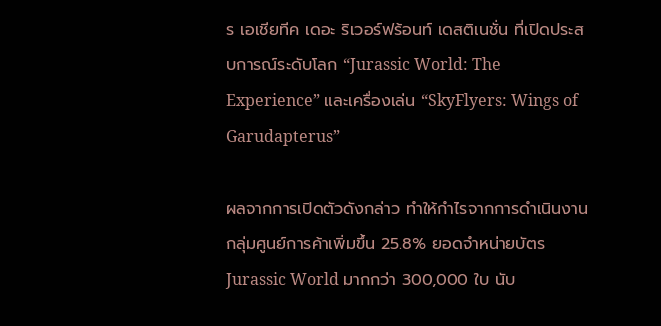ร เอเชียทีค เดอะ ริเวอร์ฟร้อนท์ เดสติเนชั่น ที่เปิดประสบการณ์ระดับโลก “Jurassic World: The Experience” และเครื่องเล่น “SkyFlyers: Wings of Garudapterus”

ผลจากการเปิดตัวดังกล่าว ทำให้กำไรจากการดำเนินงานกลุ่มศูนย์การค้าเพิ่มขึ้น 25.8% ยอดจำหน่ายบัตร Jurassic World มากกว่า 300,000 ใบ นับ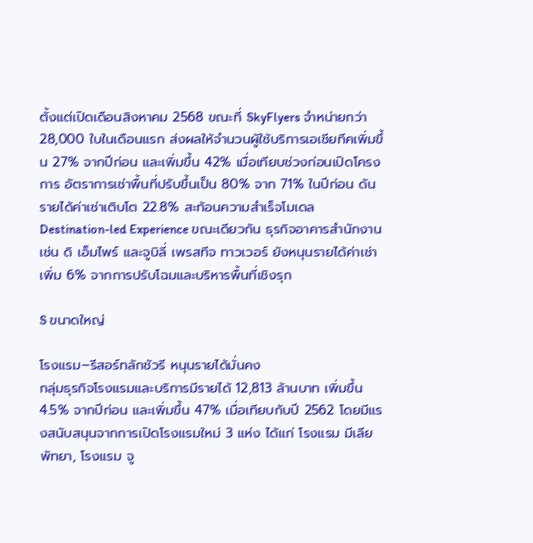ตั้งแต่เปิดเดือนสิงหาคม 2568 ขณะที่ SkyFlyers จำหน่ายกว่า 28,000 ใบในเดือนแรก ส่งผลให้จำนวนผู้ใช้บริการเอเชียทีคเพิ่มขึ้น 27% จากปีก่อน และเพิ่มขึ้น 42% เมื่อเทียบช่วงก่อนเปิดโครงการ อัตราการเช่าพื้นที่ปรับขึ้นเป็น 80% จาก 71% ในปีก่อน ดันรายได้ค่าเช่าเติบโต 22.8% สะท้อนความสำเร็จโมเดล Destination-led Experience ขณะเดียวกัน ธุรกิจอาคารสำนักงาน เช่น ดิ เอ็มไพร์ และจูบิลี่ เพรสทีจ ทาวเวอร์ ยังหนุนรายได้ค่าเช่าเพิ่ม 6% จากการปรับโฉมและบริหารพื้นที่เชิงรุก

S ขนาดใหญ่

โรงแรม–รีสอร์ทลักชัวรี หนุนรายได้มั่นคง
กลุ่มธุรกิจโรงแรมและบริการมีรายได้ 12,813 ล้านบาท เพิ่มขึ้น 4.5% จากปีก่อน และเพิ่มขึ้น 47% เมื่อเทียบกับปี 2562 โดยมีแรงสนับสนุนจากการเปิดโรงแรมใหม่ 3 แห่ง ได้แก่ โรงแรม มีเลีย พัทยา, โรงแรม จู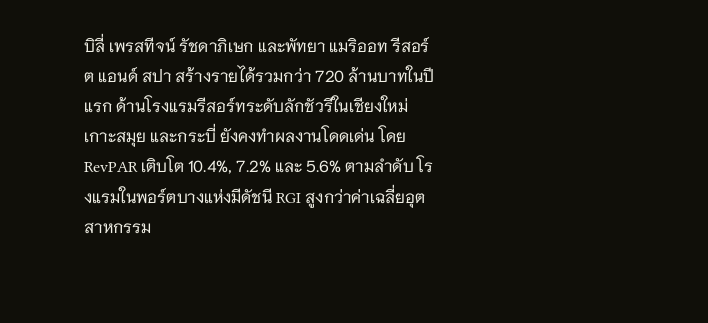บิลี่ เพรสทีจน์ รัชดาภิเษก และพัทยา แมริออท รีสอร์ต แอนด์ สปา สร้างรายได้รวมกว่า 720 ล้านบาทในปีแรก ด้านโรงแรมรีสอร์ทระดับลักชัวรีในเชียงใหม่ เกาะสมุย และกระบี่ ยังคงทำผลงานโดดเด่น โดย RevPAR เติบโต 10.4%, 7.2% และ 5.6% ตามลำดับ โรงแรมในพอร์ตบางแห่งมีดัชนี RGI สูงกว่าค่าเฉลี่ยอุตสาหกรรม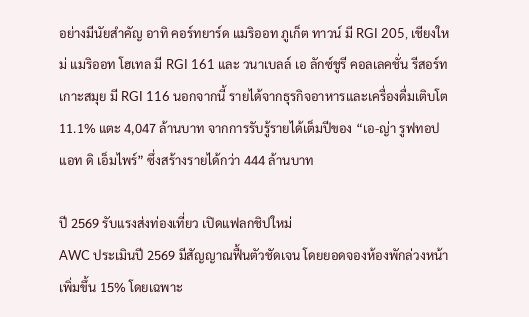อย่างมีนัยสำคัญ อาทิ คอร์ทยาร์ด แมริออท ภูเก็ต ทาวน์ มี RGI 205, เชียงใหม่ แมริออท โฮเทล มี RGI 161 และ วนาเบลล์ เอ ลักซ์ชูรี คอลเลคชั่น รีสอร์ท เกาะสมุย มี RGI 116 นอกจากนี้ รายได้จากธุรกิจอาหารและเครื่องดื่มเติบโต 11.1% แตะ 4,047 ล้านบาท จากการรับรู้รายได้เต็มปีของ “เอ-ญ่า รูฟทอป แอท ดิ เอ็มไพร์” ซึ่งสร้างรายได้กว่า 444 ล้านบาท

ปี 2569 รับแรงส่งท่องเที่ยว เปิดแฟลกชิปใหม่
AWC ประเมินปี 2569 มีสัญญาณฟื้นตัวชัดเจน โดยยอดจองห้องพักล่วงหน้าเพิ่มขึ้น 15% โดยเฉพาะ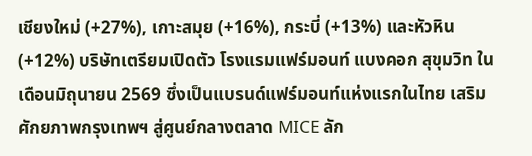เชียงใหม่ (+27%), เกาะสมุย (+16%), กระบี่ (+13%) และหัวหิน (+12%) บริษัทเตรียมเปิดตัว โรงแรมแฟร์มอนท์ แบงคอก สุขุมวิท ในเดือนมิถุนายน 2569 ซึ่งเป็นแบรนด์แฟร์มอนท์แห่งแรกในไทย เสริมศักยภาพกรุงเทพฯ สู่ศูนย์กลางตลาด MICE ลัก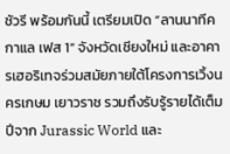ชัวรี พร้อมกันนี้ เตรียมเปิด “ลานนาทีค กาแล เฟส 1” จังหวัดเชียงใหม่ และอาคารเฮอริเทจร่วมสมัยภายใต้โครงการเวิ้งนครเกษม เยาวราช รวมถึงรับรู้รายได้เต็มปีจาก Jurassic World และ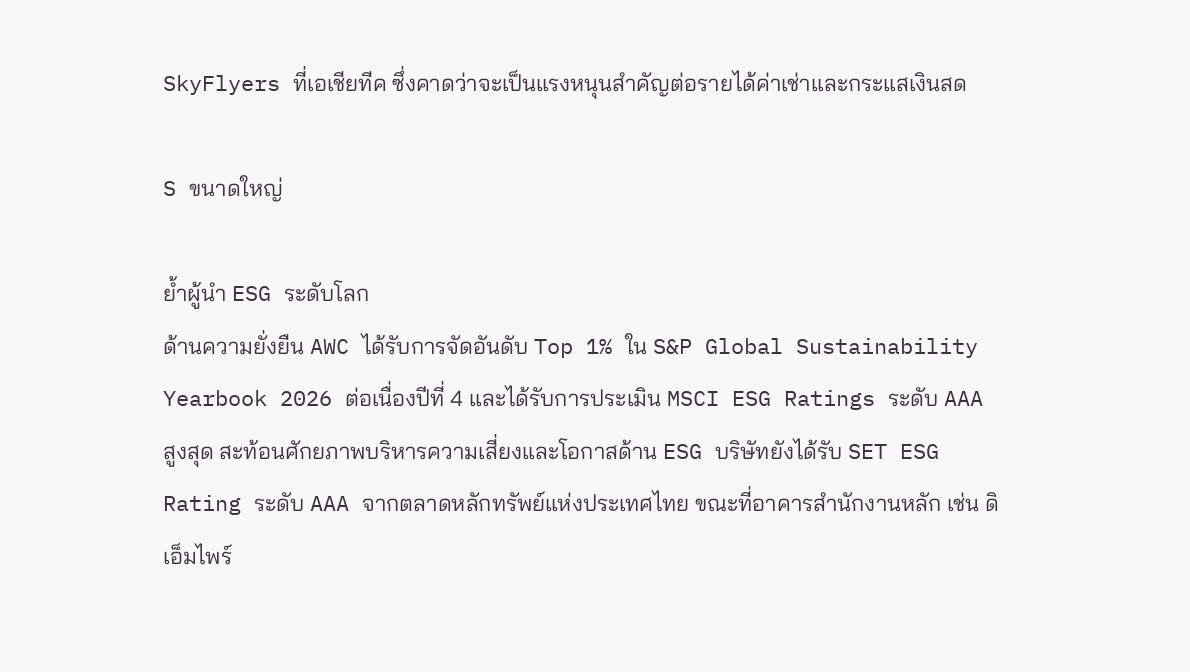SkyFlyers ที่เอเชียทีค ซึ่งคาดว่าจะเป็นแรงหนุนสำคัญต่อรายได้ค่าเช่าและกระแสเงินสด

S ขนาดใหญ่

ย้ำผู้นำ ESG ระดับโลก
ด้านความยั่งยืน AWC ได้รับการจัดอันดับ Top 1% ใน S&P Global Sustainability Yearbook 2026 ต่อเนื่องปีที่ 4 และได้รับการประเมิน MSCI ESG Ratings ระดับ AAA สูงสุด สะท้อนศักยภาพบริหารความเสี่ยงและโอกาสด้าน ESG บริษัทยังได้รับ SET ESG Rating ระดับ AAA จากตลาดหลักทรัพย์แห่งประเทศไทย ขณะที่อาคารสำนักงานหลัก เช่น ดิ เอ็มไพร์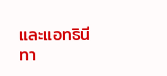และแอทธินี ทา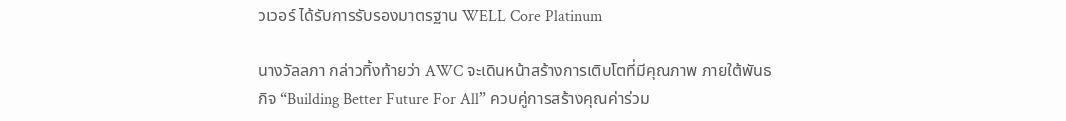วเวอร์ ได้รับการรับรองมาตรฐาน WELL Core Platinum

นางวัลลภา กล่าวทิ้งท้ายว่า AWC จะเดินหน้าสร้างการเติบโตที่มีคุณภาพ ภายใต้พันธกิจ “Building Better Future For All” ควบคู่การสร้างคุณค่าร่วม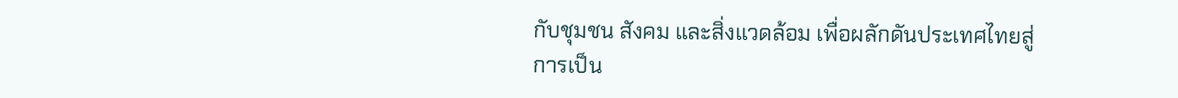กับชุมชน สังคม และสิ่งแวดล้อม เพื่อผลักดันประเทศไทยสู่การเป็น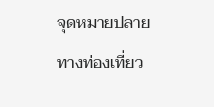จุดหมายปลายทางท่องเที่ยว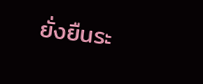ยั่งยืนระ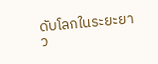ดับโลกในระยะยาว